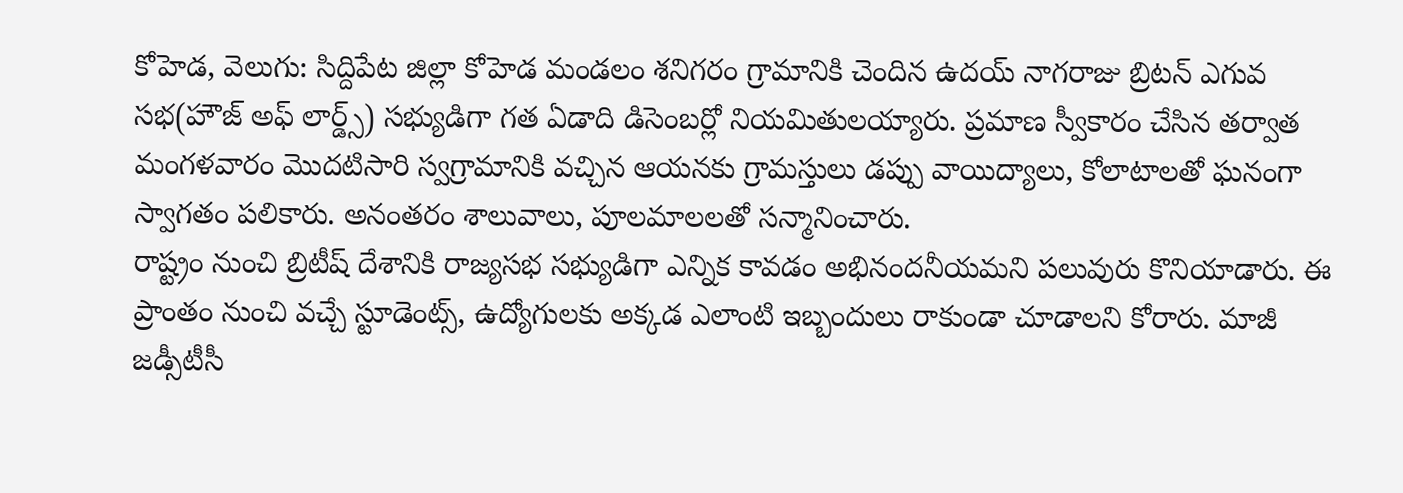కోహెడ, వెలుగు: సిద్దిపేట జిల్లా కోహెడ మండలం శనిగరం గ్రామానికి చెందిన ఉదయ్ నాగరాజు బ్రిటన్ ఎగువ సభ(హౌజ్ అఫ్ లార్డ్స్) సభ్యుడిగా గత ఏడాది డిసెంబర్లో నియమితులయ్యారు. ప్రమాణ స్వీకారం చేసిన తర్వాత మంగళవారం మొదటిసారి స్వగ్రామానికి వచ్చిన ఆయనకు గ్రామస్తులు డప్పు వాయిద్యాలు, కోలాటాలతో ఘనంగా స్వాగతం పలికారు. అనంతరం శాలువాలు, పూలమాలలతో సన్మానించారు.
రాష్ట్రం నుంచి బ్రిటీష్ దేశానికి రాజ్యసభ సభ్యుడిగా ఎన్నిక కావడం అభినందనీయమని పలువురు కొనియాడారు. ఈ ప్రాంతం నుంచి వచ్చే స్టూడెంట్స్, ఉద్యోగులకు అక్కడ ఎలాంటి ఇబ్బందులు రాకుండా చూడాలని కోరారు. మాజీ జడ్సీటీసీ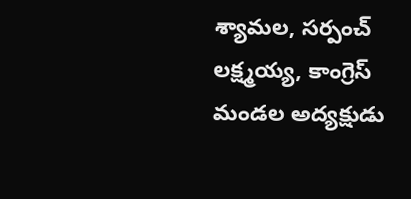శ్యామల, సర్పంచ్ లక్ష్మయ్య, కాంగ్రెస్ మండల అద్యక్షుడు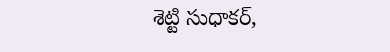శెట్టి సుధాకర్,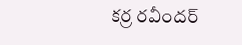కర్ర రవీందర్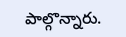పాల్గొన్నారు.